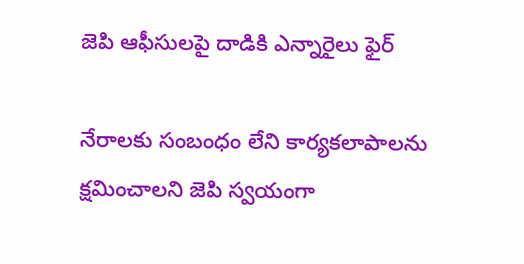జెపి ఆఫీసులపై దాడికి ఎన్నారైలు ఫైర్

నేరాలకు సంబంధం లేని కార్యకలాపాలను క్షమించాలని జెపి స్వయంగా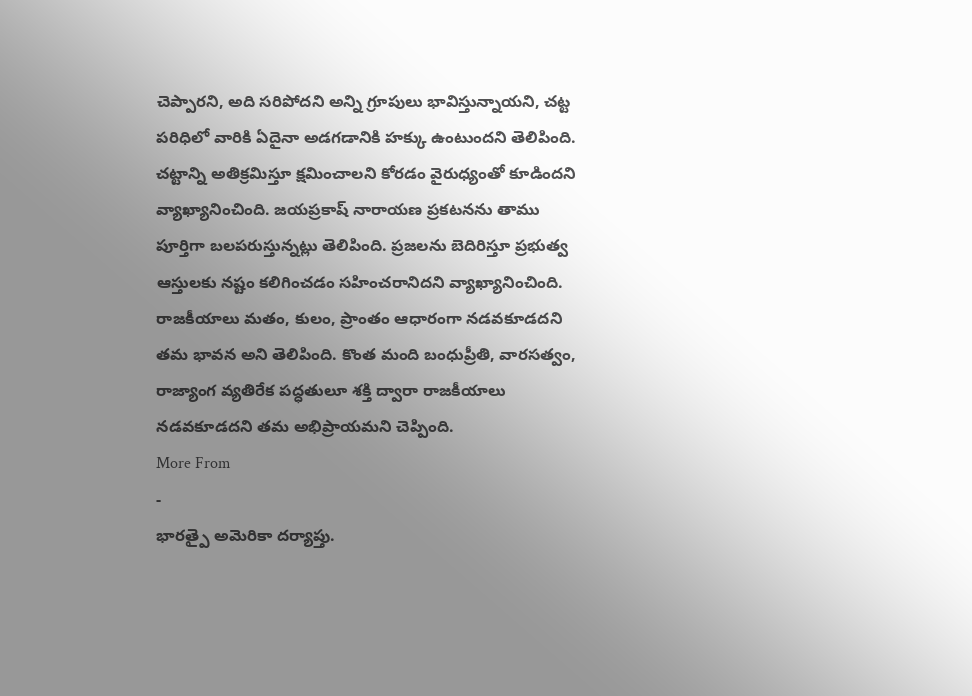చెప్పారని, అది సరిపోదని అన్ని గ్రూపులు భావిస్తున్నాయని, చట్ట పరిధిలో వారికి ఏదైనా అడగడానికి హక్కు ఉంటుందని తెలిపింది. చట్టాన్ని అతిక్రమిస్తూ క్షమించాలని కోరడం వైరుధ్యంతో కూడిందని వ్యాఖ్యానించింది. జయప్రకాష్ నారాయణ ప్రకటనను తాము పూర్తిగా బలపరుస్తున్నట్లు తెలిపింది. ప్రజలను బెదిరిస్తూ ప్రభుత్వ ఆస్తులకు నష్టం కలిగించడం సహించరానిదని వ్యాఖ్యానించింది. రాజకీయాలు మతం, కులం, ప్రాంతం ఆధారంగా నడవకూడదని తమ భావన అని తెలిపింది. కొంత మంది బంధుప్రీతి, వారసత్వం, రాజ్యాంగ వ్యతిరేక పద్ధతులూ శక్తి ద్వారా రాజకీయాలు నడవకూడదని తమ అభిప్రాయమని చెప్పింది.
More From
-
భారత్పై అమెరికా దర్యాప్తు.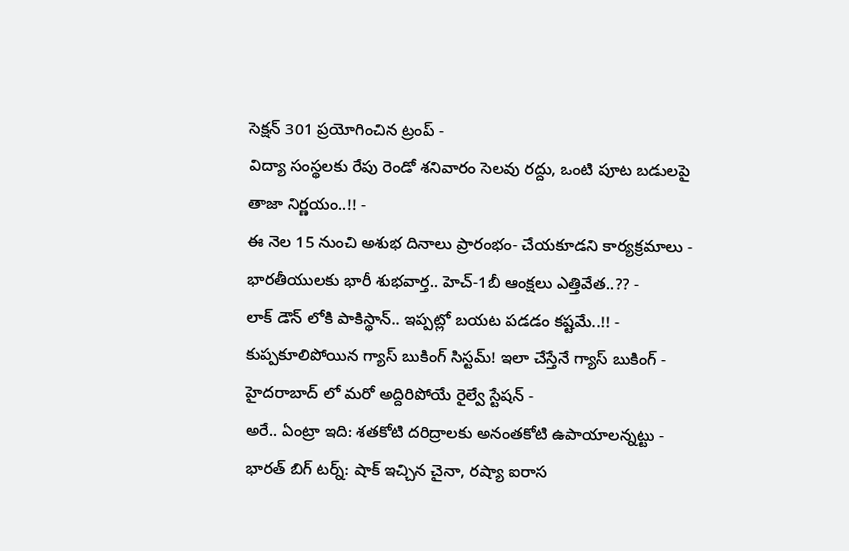సెక్షన్ 301 ప్రయోగించిన ట్రంప్ -
విద్యా సంస్థలకు రేపు రెండో శనివారం సెలవు రద్దు, ఒంటి పూట బడులపై తాజా నిర్ణయం..!! -
ఈ నెల 15 నుంచి అశుభ దినాలు ప్రారంభం- చేయకూడని కార్యక్రమాలు -
భారతీయులకు భారీ శుభవార్త.. హెచ్-1బీ ఆంక్షలు ఎత్తివేత..?? -
లాక్ డౌన్ లోకి పాకిస్థాన్.. ఇప్పట్లో బయట పడడం కష్టమే..!! -
కుప్పకూలిపోయిన గ్యాస్ బుకింగ్ సిస్టమ్! ఇలా చేస్తేనే గ్యాస్ బుకింగ్ -
హైదరాబాద్ లో మరో అద్దిరిపోయే రైల్వే స్టేషన్ -
అరే.. ఏంట్రా ఇది: శతకోటి దరిద్రాలకు అనంతకోటి ఉపాయాలన్నట్టు -
భారత్ బిగ్ టర్న్: షాక్ ఇచ్చిన చైనా, రష్యా ఐరాస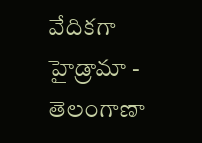వేదికగా హైడ్రామా -
తెలంగాణా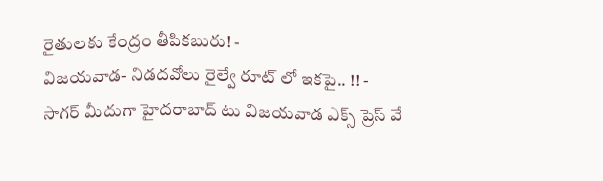రైతులకు కేంద్రం తీపికబురు! -
విజయవాడ- నిడదవోలు రైల్వే రూట్ లో ఇకపై.. !! -
సాగర్ మీదుగా హైదరాబాద్ టు విజయవాడ ఎక్స్ ప్రెస్ వే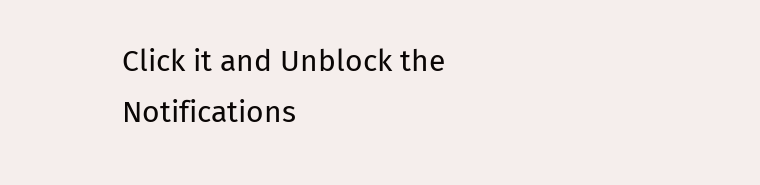Click it and Unblock the Notifications